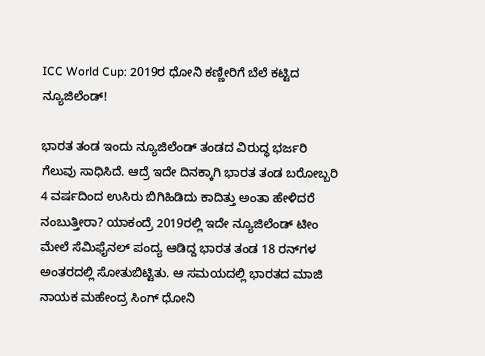ICC World Cup: 2019ರ ಧೋನಿ ಕಣ್ಣೀರಿಗೆ ಬೆಲೆ ಕಟ್ಟಿದ ನ್ಯೂಜಿಲೆಂಡ್!

ಭಾರತ ತಂಡ ಇಂದು ನ್ಯೂಜಿಲೆಂಡ್ ತಂಡದ ವಿರುದ್ಧ ಭರ್ಜರಿ ಗೆಲುವು ಸಾಧಿಸಿದೆ. ಆದ್ರೆ ಇದೇ ದಿನಕ್ಕಾಗಿ ಭಾರತ ತಂಡ ಬರೋಬ್ಬರಿ 4 ವರ್ಷದಿಂದ ಉಸಿರು ಬಿಗಿಹಿಡಿದು ಕಾದಿತ್ತು ಅಂತಾ ಹೇಳಿದರೆ ನಂಬುತ್ತೀರಾ? ಯಾಕಂದ್ರೆ 2019ರಲ್ಲಿ ಇದೇ ನ್ಯೂಜಿಲೆಂಡ್ ಟೀಂ ಮೇಲೆ ಸೆಮಿಫೈನಲ್ ಪಂದ್ಯ ಆಡಿದ್ದ ಭಾರತ ತಂಡ 18 ರನ್‌ಗಳ ಅಂತರದಲ್ಲಿ ಸೋತುಬಿಟ್ಟಿತು. ಆ ಸಮಯದಲ್ಲಿ ಭಾರತದ ಮಾಜಿ ನಾಯಕ ಮಹೇಂದ್ರ ಸಿಂಗ್ ಧೋನಿ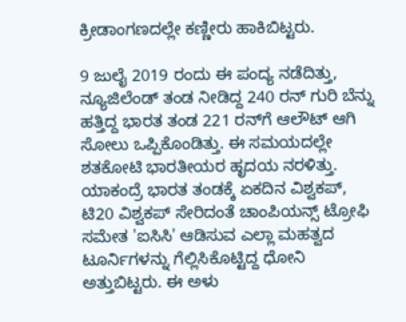ಕ್ರೀಡಾಂಗಣದಲ್ಲೇ ಕಣ್ಣೀರು ಹಾಕಿಬಿಟ್ಟರು.

9 ಜುಲೈ 2019 ರಂದು ಈ ಪಂದ್ಯ ನಡೆದಿತ್ತು, ನ್ಯೂಜಿಲೆಂಡ್ ತಂಡ ನೀಡಿದ್ದ 240 ರನ್ ಗುರಿ ಬೆನ್ನು ಹತ್ತಿದ್ದ ಭಾರತ ತಂಡ 221 ರನ್‌ಗೆ ಆಲೌಟ್ ಆಗಿ ಸೋಲು ಒಪ್ಪಿಕೊಂಡಿತ್ತು. ಈ ಸಮಯದಲ್ಲೇ ಶತಕೋಟಿ ಭಾರತೀಯರ ಹೃದಯ ನರಳಿತ್ತು. ಯಾಕಂದ್ರೆ ಭಾರತ ತಂಡಕ್ಕೆ ಏಕದಿನ ವಿಶ್ವಕಪ್, ಟಿ20 ವಿಶ್ವಕಪ್ ಸೇರಿದಂತೆ ಚಾಂಪಿಯನ್ಸ್ ಟ್ರೋಫಿ ಸಮೇತ 'ಐಸಿಸಿ' ಆಡಿಸುವ ಎಲ್ಲಾ ಮಹತ್ವದ ಟೂರ್ನಿಗಳನ್ನು ಗೆಲ್ಲಿಸಿಕೊಟ್ಟಿದ್ದ ಧೋನಿ ಅತ್ತುಬಿಟ್ಟರು. ಈ ಅಳು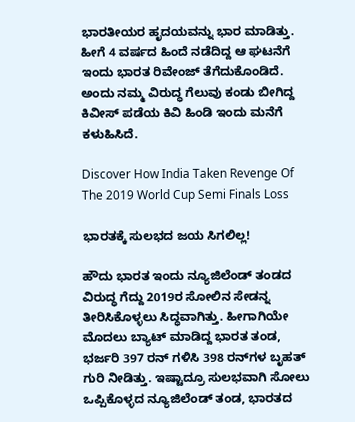ಭಾರತೀಯರ ಹೃದಯವನ್ನು ಭಾರ ಮಾಡಿತ್ತು. ಹೀಗೆ 4 ವರ್ಷದ ಹಿಂದೆ ನಡೆದಿದ್ದ ಆ ಘಟನೆಗೆ ಇಂದು ಭಾರತ ರಿವೇಂಜ್ ತೆಗೆದುಕೊಂಡಿದೆ. ಅಂದು ನಮ್ಮ ವಿರುದ್ಧ ಗೆಲುವು ಕಂಡು ಬೀಗಿದ್ದ ಕಿವೀಸ್ ಪಡೆಯ ಕಿವಿ ಹಿಂಡಿ ಇಂದು ಮನೆಗೆ ಕಳುಹಿಸಿದೆ.

Discover How India Taken Revenge Of The 2019 World Cup Semi Finals Loss

ಭಾರತಕ್ಕೆ ಸುಲಭದ ಜಯ ಸಿಗಲಿಲ್ಲ!

ಹೌದು ಭಾರತ ಇಂದು ನ್ಯೂಜಿಲೆಂಡ್ ತಂಡದ ವಿರುದ್ಧ ಗೆದ್ದು 2019ರ ಸೋಲಿನ ಸೇಡನ್ನ ತೀರಿಸಿಕೊಳ್ಳಲು ಸಿದ್ಧವಾಗಿತ್ತು. ಹೀಗಾಗಿಯೇ ಮೊದಲು ಬ್ಯಾಟ್ ಮಾಡಿದ್ದ ಭಾರತ ತಂಡ, ಭರ್ಜರಿ 397 ರನ್ ಗಳಿಸಿ 398 ರನ್‌ಗಳ ಬೃಹತ್ ಗುರಿ ನೀಡಿತ್ತು. ಇಷ್ಟಾದ್ರೂ ಸುಲಭವಾಗಿ ಸೋಲು ಒಪ್ಪಿಕೊಳ್ಳದ ನ್ಯೂಜಿಲೆಂಡ್ ತಂಡ, ಭಾರತದ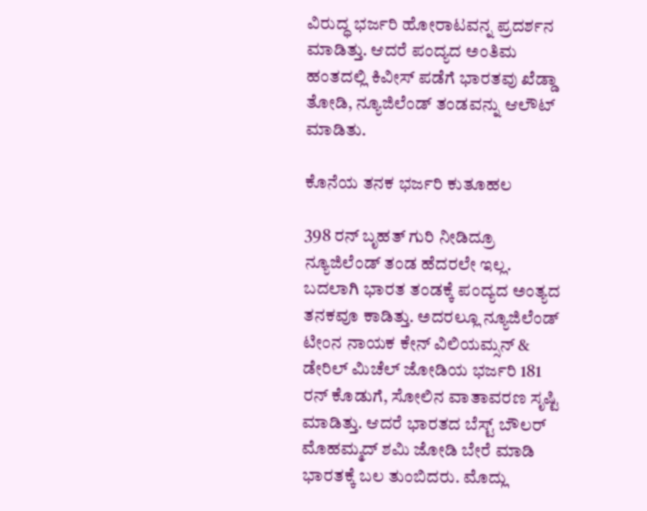ವಿರುದ್ಧ ಭರ್ಜರಿ ಹೋರಾಟವನ್ನ ಪ್ರದರ್ಶನ ಮಾಡಿತ್ತು. ಆದರೆ ಪಂದ್ಯದ ಅಂತಿಮ ಹಂತದಲ್ಲಿ ಕಿವೀಸ್ ಪಡೆಗೆ ಭಾರತವು ಖೆಡ್ಡಾ ತೋಡಿ, ನ್ಯೂಜಿಲೆಂಡ್ ತಂಡವನ್ನು ಆಲೌಟ್ ಮಾಡಿತು.

ಕೊನೆಯ ತನಕ ಭರ್ಜರಿ ಕುತೂಹಲ

398 ರನ್‌ ಬೃಹತ್ ಗುರಿ ನೀಡಿದ್ರೂ ನ್ಯೂಜಿಲೆಂಡ್ ತಂಡ ಹೆದರಲೇ ಇಲ್ಲ. ಬದಲಾಗಿ ಭಾರತ ತಂಡಕ್ಕೆ ಪಂದ್ಯದ ಅಂತ್ಯದ ತನಕವೂ ಕಾಡಿತ್ತು. ಅದರಲ್ಲೂ ನ್ಯೂಜಿಲೆಂಡ್ ಟೀಂನ ನಾಯಕ ಕೇನ್ ವಿಲಿಯಮ್ಸನ್ & ಡೇರಿಲ್ ಮಿಚೆಲ್ ಜೋಡಿಯ ಭರ್ಜರಿ 181 ರನ್‌ ಕೊಡುಗೆ, ಸೋಲಿನ ವಾತಾವರಣ ಸೃಷ್ಟಿ ಮಾಡಿತ್ತು. ಆದರೆ ಭಾರತದ ಬೆಸ್ಟ್ ಬೌಲರ್ ಮೊಹಮ್ಮದ್ ಶಮಿ ಜೋಡಿ ಬೇರೆ ಮಾಡಿ ಭಾರತಕ್ಕೆ ಬಲ ತುಂಬಿದರು. ಮೊದ್ಲು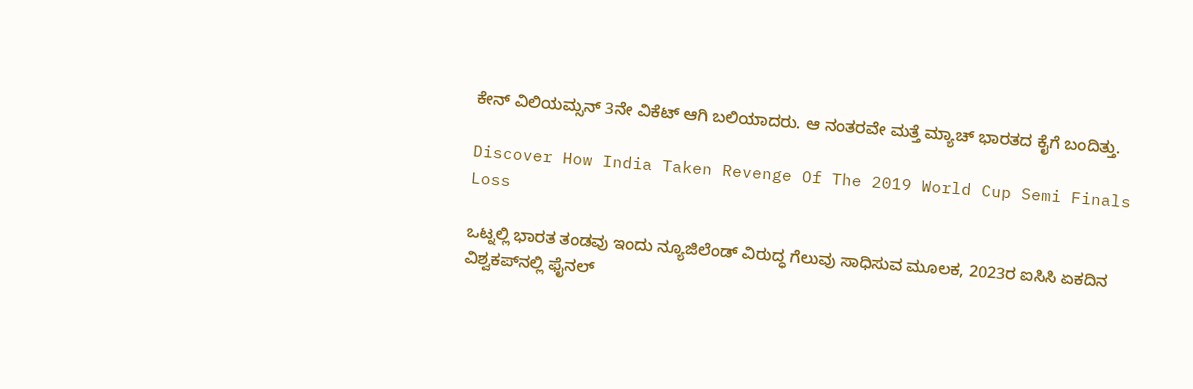ಕೇನ್ ವಿಲಿಯಮ್ಸನ್ 3ನೇ ವಿಕೆಟ್ ಆಗಿ ಬಲಿಯಾದರು. ಆ ನಂತರವೇ ಮತ್ತೆ ಮ್ಯಾಚ್ ಭಾರತದ ಕೈಗೆ ಬಂದಿತ್ತು.

Discover How India Taken Revenge Of The 2019 World Cup Semi Finals Loss

ಒಟ್ನಲ್ಲಿ ಭಾರತ ತಂಡವು ಇಂದು ನ್ಯೂಜಿಲೆಂಡ್ ವಿರುದ್ಧ ಗೆಲುವು ಸಾಧಿಸುವ ಮೂಲಕ, 2023ರ ಐಸಿಸಿ ಏಕದಿನ ವಿಶ್ವಕಪ್‌ನಲ್ಲಿ ಫೈನಲ್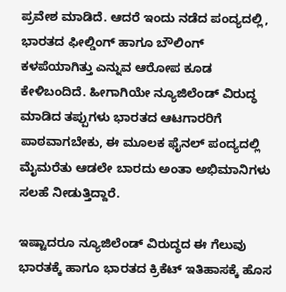ಪ್ರವೇಶ ಮಾಡಿದೆ. ಆದರೆ ಇಂದು ನಡೆದ ಪಂದ್ಯದಲ್ಲಿ, ಭಾರತದ ಫೀಲ್ಡಿಂಗ್ ಹಾಗೂ ಬೌಲಿಂಗ್ ಕಳಪೆಯಾಗಿತ್ತು ಎನ್ನುವ ಆರೋಪ ಕೂಡ ಕೇಳಿಬಂದಿದೆ. ಹೀಗಾಗಿಯೇ ನ್ಯೂಜಿಲೆಂಡ್ ವಿರುದ್ಧ ಮಾಡಿದ ತಪ್ಪುಗಳು ಭಾರತದ ಆಟಗಾರರಿಗೆ ಪಾಠವಾಗಬೇಕು, ಈ ಮೂಲಕ ಫೈನಲ್ ಪಂದ್ಯದಲ್ಲಿ ಮೈಮರೆತು ಆಡಲೇ ಬಾರದು ಅಂತಾ ಅಭಿಮಾನಿಗಳು ಸಲಹೆ ನೀಡುತ್ತಿದ್ದಾರೆ.

ಇಷ್ಟಾದರೂ ನ್ಯೂಜಿಲೆಂಡ್ ವಿರುದ್ಧದ ಈ ಗೆಲುವು ಭಾರತಕ್ಕೆ ಹಾಗೂ ಭಾರತದ ಕ್ರಿಕೆಟ್ ಇತಿಹಾಸಕ್ಕೆ ಹೊಸ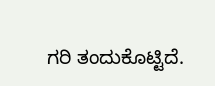ಗರಿ ತಂದುಕೊಟ್ಟಿದೆ.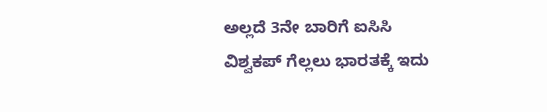ಅಲ್ಲದೆ 3ನೇ ಬಾರಿಗೆ ಐಸಿಸಿ ವಿಶ್ವಕಪ್ ಗೆಲ್ಲಲು ಭಾರತಕ್ಕೆ ಇದು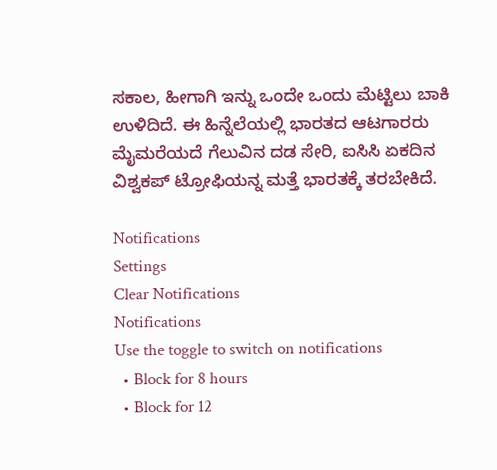ಸಕಾಲ, ಹೀಗಾಗಿ ಇನ್ನು ಒಂದೇ ಒಂದು ಮೆಟ್ಟಿಲು ಬಾಕಿ ಉಳಿದಿದೆ. ಈ ಹಿನ್ನೆಲೆಯಲ್ಲಿ ಭಾರತದ ಆಟಗಾರರು ಮೈಮರೆಯದೆ ಗೆಲುವಿನ ದಡ ಸೇರಿ, ಐಸಿಸಿ ಏಕದಿನ ವಿಶ್ವಕಪ್ ಟ್ರೋಫಿಯನ್ನ ಮತ್ತೆ ಭಾರತಕ್ಕೆ ತರಬೇಕಿದೆ.

Notifications
Settings
Clear Notifications
Notifications
Use the toggle to switch on notifications
  • Block for 8 hours
  • Block for 12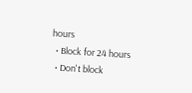hours
  • Block for 24 hours
  • Don't block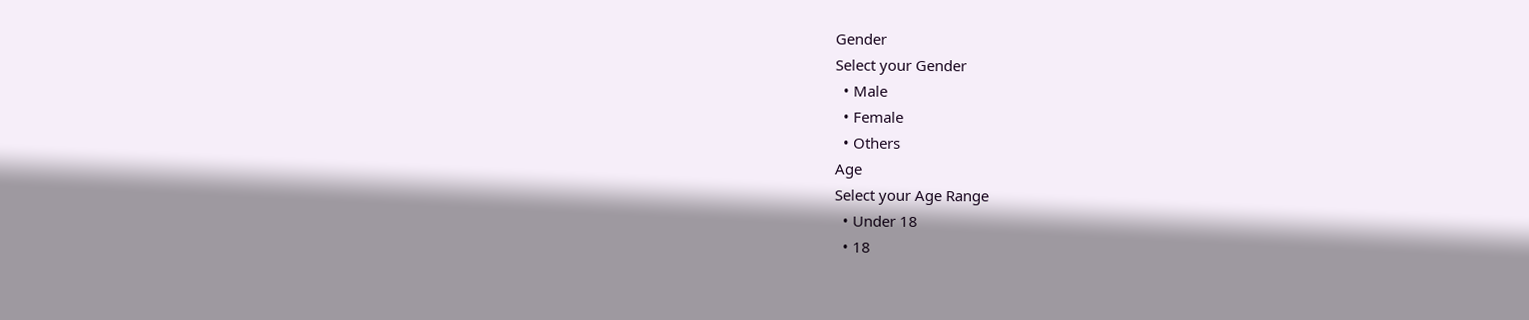Gender
Select your Gender
  • Male
  • Female
  • Others
Age
Select your Age Range
  • Under 18
  • 18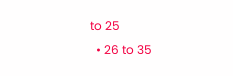to 25
  • 26 to 35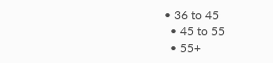• 36 to 45
  • 45 to 55
  • 55+